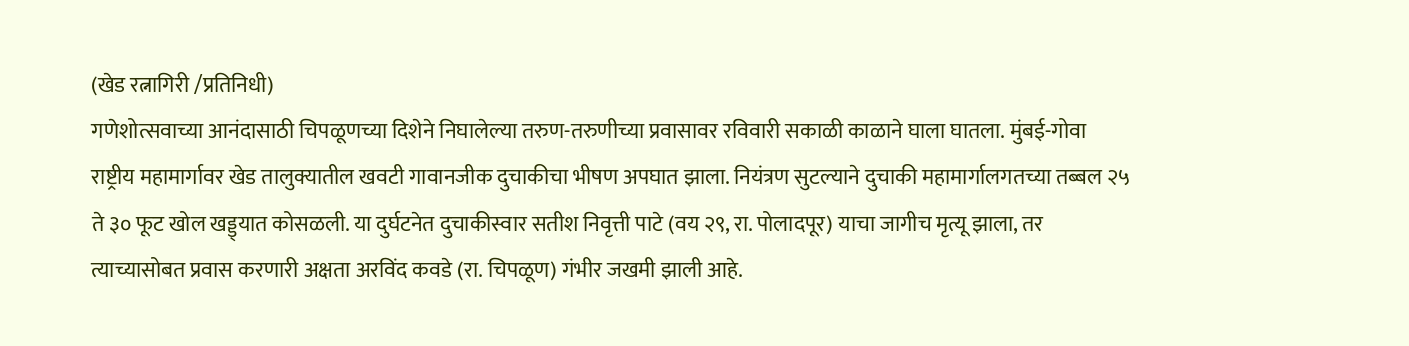(खेड रत्नागिरी /प्रतिनिधी)
गणेशोत्सवाच्या आनंदासाठी चिपळूणच्या दिशेने निघालेल्या तरुण-तरुणीच्या प्रवासावर रविवारी सकाळी काळाने घाला घातला. मुंबई-गोवा राष्ट्रीय महामार्गावर खेड तालुक्यातील खवटी गावानजीक दुचाकीचा भीषण अपघात झाला. नियंत्रण सुटल्याने दुचाकी महामार्गालगतच्या तब्बल २५ ते ३० फूट खोल खड्ड्यात कोसळली. या दुर्घटनेत दुचाकीस्वार सतीश निवृत्ती पाटे (वय २९, रा. पोलादपूर) याचा जागीच मृत्यू झाला, तर त्याच्यासोबत प्रवास करणारी अक्षता अरविंद कवडे (रा. चिपळूण) गंभीर जखमी झाली आहे.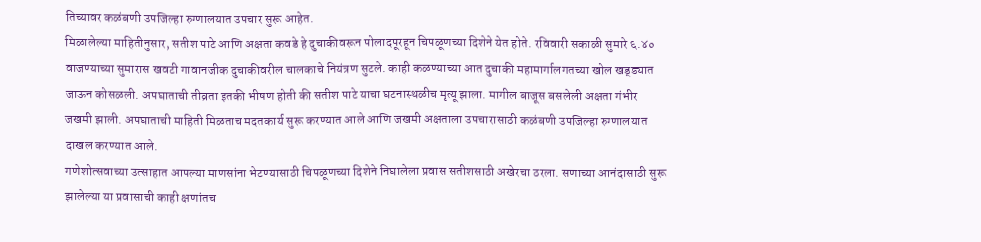तिच्यावर कळंबणी उपजिल्हा रुग्णालयात उपचार सुरू आहेत.
मिळालेल्या माहितीनुसार, सतीश पाटे आणि अक्षता कवडे हे दुचाकीवरून पोलादपूरहून चिपळूणच्या दिशेने येत होते. रविवारी सकाळी सुमारे ६.४० वाजण्याच्या सुमारास खवटी गावानजीक दुचाकीवरील चालकाचे नियंत्रण सुटले. काही कळण्याच्या आत दुचाकी महामार्गालगतच्या खोल खड्ड्यात जाऊन कोसळली. अपघाताची तीव्रता इतकी भीषण होती की सतीश पाटे याचा घटनास्थळीच मृत्यू झाला. मागील बाजूस बसलेली अक्षता गंभीर जखमी झाली. अपघाताची माहिती मिळताच मदतकार्य सुरू करण्यात आले आणि जखमी अक्षताला उपचारासाठी कळंबणी उपजिल्हा रुग्णालयात दाखल करण्यात आले.
गणेशोत्सवाच्या उत्साहात आपल्या माणसांना भेटण्यासाठी चिपळूणच्या दिशेने निघालेला प्रवास सतीशसाठी अखेरचा ठरला. सणाच्या आनंदासाठी सुरू झालेल्या या प्रवासाची काही क्षणांतच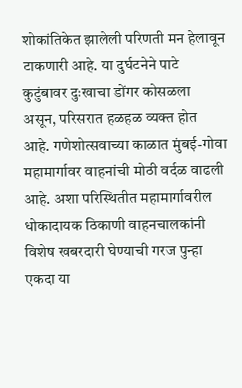शोकांतिकेत झालेली परिणती मन हेलावून टाकणारी आहे. या दुर्घटनेने पाटे कुटुंबावर दुःखाचा डोंगर कोसळला असून, परिसरात हळहळ व्यक्त होत आहे. गणेशोत्सवाच्या काळात मुंबई-गोवा महामार्गावर वाहनांची मोठी वर्दळ वाढली आहे. अशा परिस्थितीत महामार्गावरील धोकादायक ठिकाणी वाहनचालकांनी विशेष खबरदारी घेण्याची गरज पुन्हा एकदा या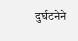दुर्घटनेने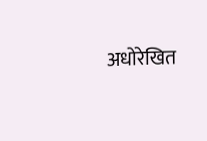अधोरेखित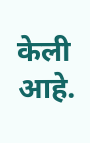केली आहे.